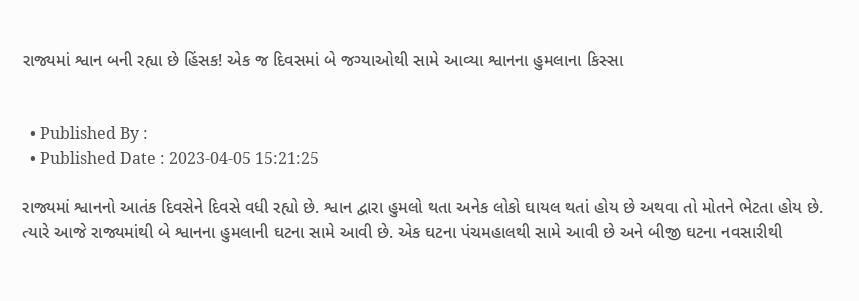રાજ્યમાં શ્વાન બની રહ્યા છે હિંસક! એક જ દિવસમાં બે જગ્યાઓથી સામે આવ્યા શ્વાનના હુમલાના કિસ્સા


  • Published By :
  • Published Date : 2023-04-05 15:21:25

રાજ્યમાં શ્વાનનો આતંક દિવસેને દિવસે વધી રહ્યો છે. શ્વાન દ્વારા હુમલો થતા અનેક લોકો ઘાયલ થતાં હોય છે અથવા તો મોતને ભેટતા હોય છે. ત્યારે આજે રાજ્યમાંથી બે શ્વાનના હુમલાની ઘટના સામે આવી છે. એક ઘટના પંચમહાલથી સામે આવી છે અને બીજી ઘટના નવસારીથી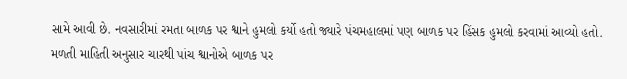સામે આવી છે. નવસારીમાં રમતા બાળક પર શ્વાને હુમલો કર્યો હતો જ્યારે પંચમહાલમાં પણ બાળક પર હિંસક હુમલો કરવામાં આવ્યો હતો. મળતી માહિતી અનુસાર ચારથી પાંચ શ્વાનોએ બાળક પર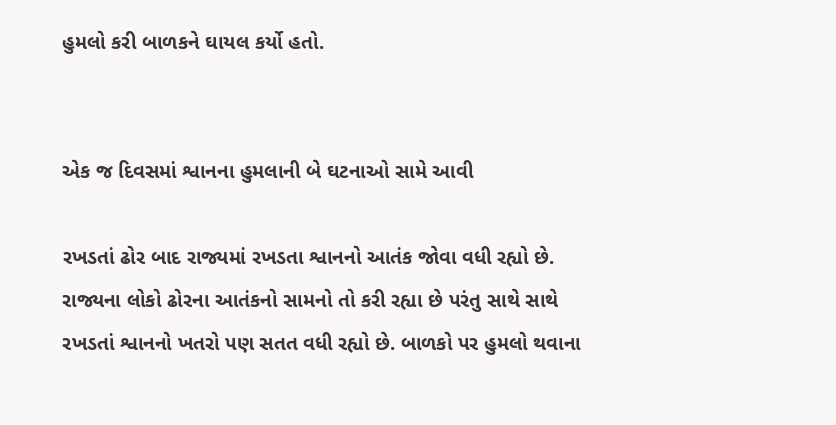હુમલો કરી બાળકને ઘાયલ કર્યો હતો.


એક જ દિવસમાં શ્વાનના હુમલાની બે ઘટનાઓ સામે આવી

રખડતાં ઢોર બાદ રાજ્યમાં રખડતા શ્વાનનો આતંક જોવા વધી રહ્યો છે. રાજ્યના લોકો ઢોરના આતંકનો સામનો તો કરી રહ્યા છે પરંતુ સાથે સાથે રખડતાં શ્વાનનો ખતરો પણ સતત વધી રહ્યો છે. બાળકો પર હુમલો થવાના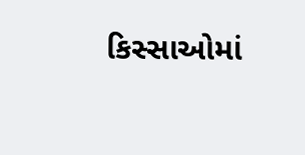કિસ્સાઓમાં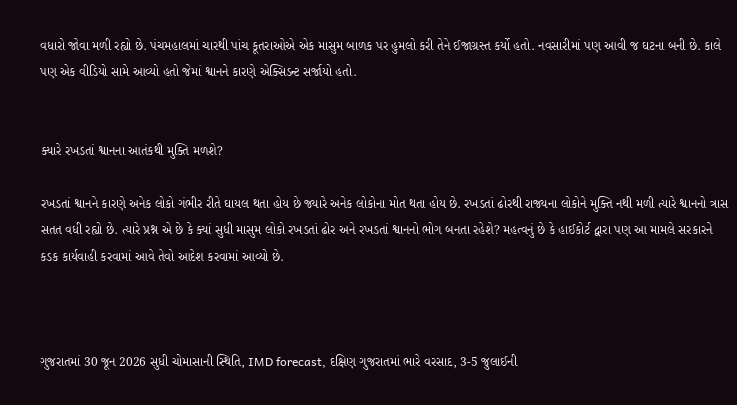વધારો જોવા મળી રહ્યો છે. પંચમહાલમાં ચારથી પાંચ કૂતરાઓએ એક માસુમ બાળક પર હુમલો કરી તેને ઈજાગ્રસ્ત કર્યો હતો. નવસારીમાં પણ આવી જ ઘટના બની છે. કાલે પણ એક વીડિયો સામે આવ્યો હતો જેમાં શ્વાનને કારણે એક્સિડન્ટ સર્જાયો હતો.


ક્યારે રખડતાં શ્વાનના આતંકથી મુક્તિ મળશે?

રખડતાં શ્વાનને કારણે અનેક લોકો ગંભીર રીતે ઘાયલ થતા હોય છે જ્યારે અનેક લોકોના મોત થતા હોય છે. રખડતાં ઢોરથી રાજ્યના લોકોને મુક્તિ નથી મળી ત્યારે શ્વાનનો ત્રાસ સતત વધી રહ્યો છે. ત્યારે પ્રશ્ન એ છે કે ક્યાં સુધી માસુમ લોકો રખડતાં ઢોર અને રખડતાં શ્વાનનો ભોગ બનતા રહેશે? મહત્વનું છે કે હાઈકોર્ટ દ્વારા પણ આ મામલે સરકારને કડક કાર્યવાહી કરવામાં આવે તેવો આદેશ કરવામાં આવ્યો છે.



ગુજરાતમાં 30 જૂન 2026 સુધી ચોમાસાની સ્થિતિ, IMD forecast, દક્ષિણ ગુજરાતમાં ભારે વરસાદ, 3-5 જુલાઈની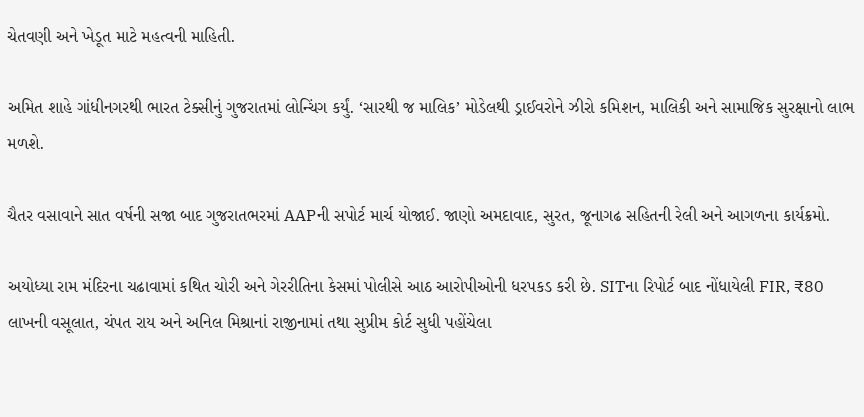ચેતવણી અને ખેડૂત માટે મહત્વની માહિતી.

અમિત શાહે ગાંધીનગરથી ભારત ટેક્સીનું ગુજરાતમાં લોન્ચિંગ કર્યું. ‘સારથી જ માલિક’ મોડેલથી ડ્રાઈવરોને ઝીરો કમિશન, માલિકી અને સામાજિક સુરક્ષાનો લાભ મળશે.

ચૈતર વસાવાને સાત વર્ષની સજા બાદ ગુજરાતભરમાં AAPની સપોર્ટ માર્ચ યોજાઈ. જાણો અમદાવાદ, સુરત, જૂનાગઢ સહિતની રેલી અને આગળના કાર્યક્રમો.

અયોધ્યા રામ મંદિરના ચઢાવામાં કથિત ચોરી અને ગેરરીતિના કેસમાં પોલીસે આઠ આરોપીઓની ધરપકડ કરી છે. SITના રિપોર્ટ બાદ નોંધાયેલી FIR, ₹80 લાખની વસૂલાત, ચંપત રાય અને અનિલ મિશ્રાનાં રાજીનામાં તથા સુપ્રીમ કોર્ટ સુધી પહોંચેલા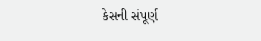કેસની સંપૂર્ણ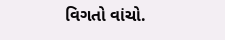વિગતો વાંચો.